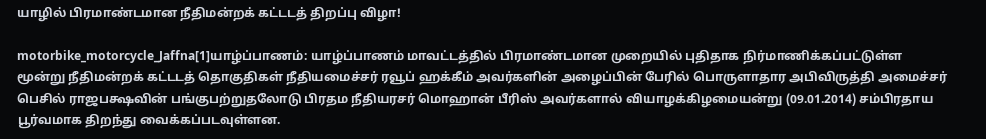யாழில் பிரமாண்டமான நீதிமன்றக் கட்டடத் திறப்பு விழா!

motorbike_motorcycle_Jaffna[1]யாழ்ப்பாணம்: யாழ்ப்பாணம் மாவட்டத்தில் பிரமாண்டமான முறையில் புதிதாக நிர்மாணிக்கப்பட்டுள்ள மூன்று நீதிமன்றக் கட்டடத் தொகுதிகள் நீதியமைச்சர் ரவூப் ஹக்கீம் அவர்களின் அழைப்பின் பேரில் பொருளாதார அபிவிருத்தி அமைச்சர் பெசில் ராஜபக்ஷவின் பங்குபற்றுதலோடு பிரதம நீதியரசர் மொஹான் பீரிஸ் அவர்களால் வியாழக்கிழமையன்று (09.01.2014) சம்பிரதாய பூர்வமாக திறந்து வைக்கப்படவுள்ளன.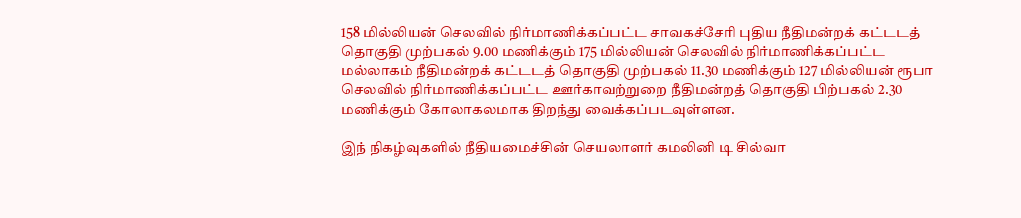158 மில்லியன் செலவில் நிர்மாணிக்கப்பட்ட சாவகச்சேரி புதிய நீதிமன்றக் கட்டடத் தொகுதி முற்பகல் 9.00 மணிக்கும் 175 மில்லியன் செலவில் நிர்மாணிக்கப்பட்ட மல்லாகம் நீதிமன்றக் கட்டடத் தொகுதி முற்பகல் 11.30 மணிக்கும் 127 மில்லியன் ரூபா செலவில் நிர்மாணிக்கப்பட்ட ஊர்காவற்றுறை நீதிமன்றத் தொகுதி பிற்பகல் 2.30 மணிக்கும் கோலாகலமாக திறந்து வைக்கப்படவுள்ளன.

இந் நிகழ்வுகளில் நீதியமைச்சின் செயலாளர் கமலினி டி சில்வா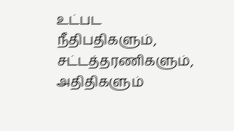உட்பட நீதிபதிகளும், சட்டத்தரணிகளும், அதிதிகளும்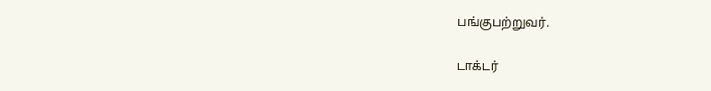பங்குபற்றுவர்.

டாக்டர்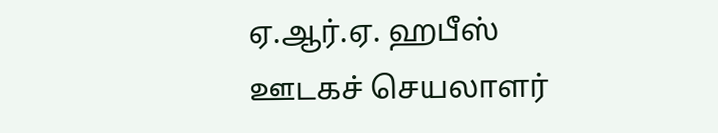ஏ.ஆர்.ஏ. ஹபீஸ்
ஊடகச் செயலாளர்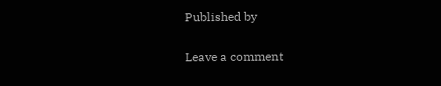Published by

Leave a comment